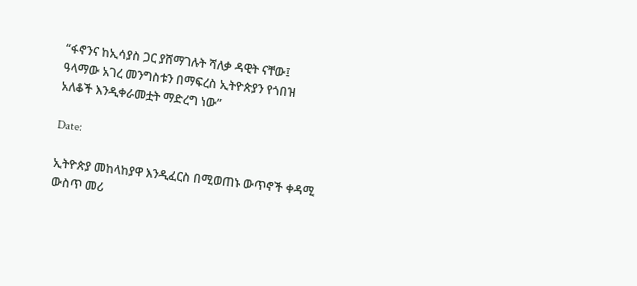“ፋኖንና ከኢሳያስ ጋር ያሸማገሉት ሻለቃ ዳዊት ናቸው፤ ዓላማው አገረ መንግስቱን በማፍረስ ኢትዮጵያን የጎበዝ አለቆች እንዲቀራመቷት ማድረግ ነው”

Date:

ኢትዮጵያ መከላከያዋ እንዲፈርስ በሚወጠኑ ውጥኖች ቀዳሚ ውስጥ መሪ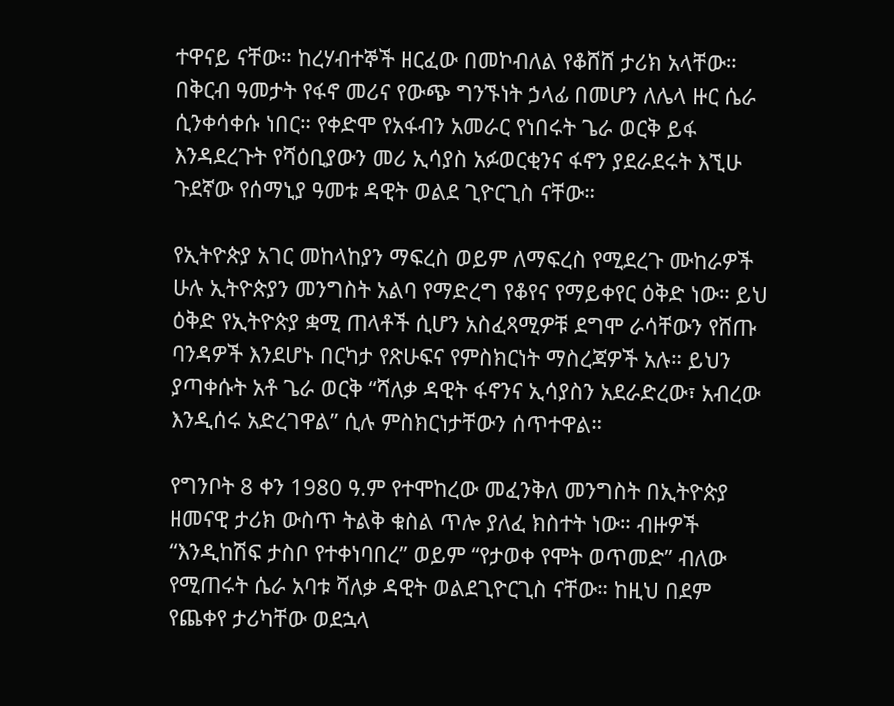ተዋናይ ናቸው። ከረሃብተኞች ዘርፈው በመኮብለል የቆሸሸ ታሪክ አላቸው። በቅርብ ዓመታት የፋኖ መሪና የውጭ ግንኙነት ኃላፊ በመሆን ለሌላ ዙር ሴራ ሲንቀሳቀሱ ነበር። የቀድሞ የአፋብን አመራር የነበሩት ጌራ ወርቅ ይፋ እንዳደረጉት የሻዕቢያውን መሪ ኢሳያስ አፉወርቂንና ፋኖን ያደራደሩት እኚሁ ጉደኛው የሰማኒያ ዓመቱ ዳዊት ወልደ ጊዮርጊስ ናቸው።

የኢትዮጵያ አገር መከላከያን ማፍረስ ወይም ለማፍረስ የሚደረጉ ሙከራዎች ሁሉ ኢትዮጵያን መንግስት አልባ የማድረግ የቆየና የማይቀየር ዕቅድ ነው። ይህ ዕቅድ የኢትዮጵያ ቋሚ ጠላቶች ሲሆን አስፈጻሚዎቹ ደግሞ ራሳቸውን የሸጡ ባንዳዎች እንደሆኑ በርካታ የጽሁፍና የምስክርነት ማስረጃዎች አሉ። ይህን ያጣቀሱት አቶ ጌራ ወርቅ “ሻለቃ ዳዊት ፋኖንና ኢሳያስን አደራድረው፣ አብረው እንዲሰሩ አድረገዋል” ሲሉ ምስክርነታቸውን ሰጥተዋል።

የግንቦት 8 ቀን 1980 ዓ.ም የተሞከረው መፈንቅለ መንግስት በኢትዮጵያ ዘመናዊ ታሪክ ውስጥ ትልቅ ቁስል ጥሎ ያለፈ ክስተት ነው። ብዙዎች “እንዲከሽፍ ታስቦ የተቀነባበረ” ወይም “የታወቀ የሞት ወጥመድ” ብለው የሚጠሩት ሴራ አባቱ ሻለቃ ዳዊት ወልደጊዮርጊስ ናቸው። ከዚህ በደም የጨቀየ ታሪካቸው ወደኋላ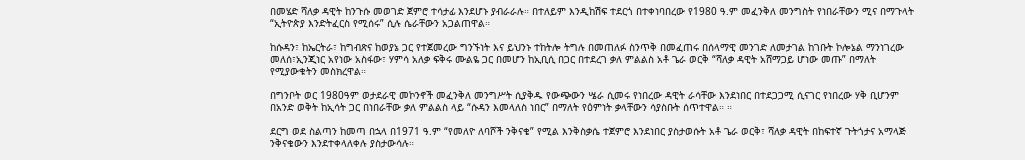በመሄድ ሻለቃ ዳዊት ከንጉሱ መወገድ ጀምሮ ተሳታፊ እንደሆኑ ያብራራሉ። በተለይም እንዲከሽፍ ተደርጎ በተቀነባበረው የ1980 ዓ.ም መፈንቅለ መንግስት የነበራቸውን ሚና በማጉላት “ኢትዮጵያ እንድትፈርስ የሚሰሩ” ሲሉ ሴራቸውን አጋልጠዋል።

ከሱዳን፣ ከኤርትራ፣ ከግብጽና ከወያኔ ጋር የተጀመረው ግንኙነት እና ይህንኑ ተከትሎ ትግሉ በመጠለፉ ስንጥቅ በመፈጠሩ በሰላማዊ መንገድ ለመታገል ከገቡት ኮሎኔል ማንነገረው መለሰ፣ኢንጂነር አየነው አስፋው፣ ሃምሳ አለቃ ፍቅሩ ሙልዬ ጋር በመሆን ከኢቢሲ በጋር በተደረገ ቃለ ምልልስ አቶ ጌራ ወርቅ “ሻለቃ ዳዊት አሸማጋይ ሆነው መጡ” በማለት የሚያውቁትን መስክረዋል።

በግንቦት ወር 1980ዓም ወታደራዊ መኮንኖች መፈንቅለ መንግሥት ሲያቅዱ የውጭውን ሤራ ሲመሩ የነበረው ዳዊት ራሳቸው እንደነበር በተደጋጋሚ ሲናገር የነበረው ሃቅ ቢሆንም በአንድ ወቅት ከኢሳት ጋር በነበራቸው ቃለ ምልልስ ላይ “ሱዳን እመላለስ ነበር” በማለት የዕምነት ቃላቸውን ሳያስቡት ሰጥተዋል። ።

ደርግ ወደ ስልጣን ከመጣ በኋላ በ1971 ዓ.ም “የመለዮ ለባሾች ንቅናቄ” የሚል እንቅስቃሴ ተጀምሮ እንደነበር ያስታወሱት አቶ ጌራ ወርቅ፣ ሻለቃ ዳዊት በከፍተኛ ጉትጎታና አማላጅ ንቅናቄውን እንደተቀላለቀሉ ያስታውሳሉ።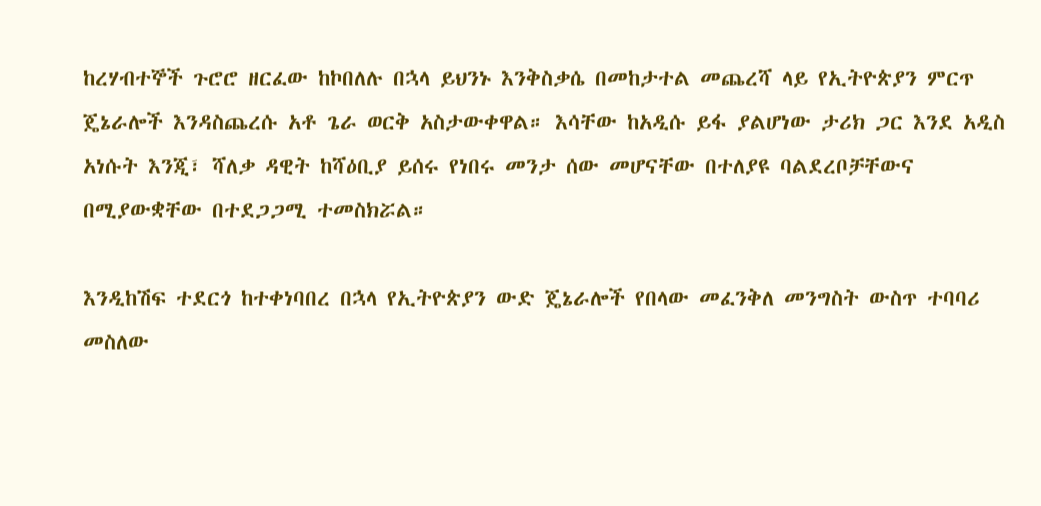ከረሃብተኞች ጉሮሮ ዘርፈው ከኮበለሉ በኋላ ይህንኑ እንቅስቃሴ በመከታተል መጨረሻ ላይ የኢትዮጵያን ምርጥ ጄኔራሎች እንዳስጨረሱ አቶ ጌራ ወርቅ አስታውቀዋል። እሳቸው ከአዲሱ ይፋ ያልሆነው ታሪክ ጋር እንደ አዲስ አነሱት እንጂ፣ ሻለቃ ዳዊት ከሻዕቢያ ይሰሩ የነበሩ መንታ ሰው መሆናቸው በተለያዩ ባልደረቦቻቸውና በሚያውቋቸው በተደጋጋሚ ተመስክሯል።

እንዲከሽፍ ተደርጎ ከተቀነባበረ በኋላ የኢትዮጵያን ውድ ጄኔራሎች የበላው መፈንቅለ መንግስት ውስጥ ተባባሪ መስለው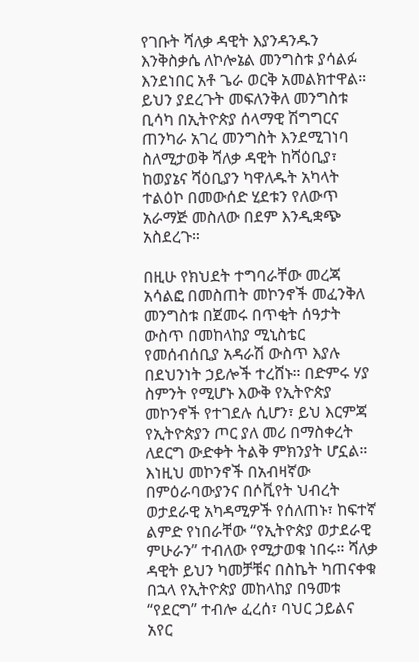የገቡት ሻለቃ ዳዊት እያንዳንዱን እንቅስቃሴ ለኮሎኔል መንግስቱ ያሳልፉ እንደነበር አቶ ጌራ ወርቅ አመልክተዋል። ይህን ያደረጉት መፍለንቅለ መንግስቱ ቢሳካ በኢትዮጵያ ሰላማዊ ሽግግርና ጠንካራ አገረ መንግስት እንደሚገነባ ስለሚታወቅ ሻለቃ ዳዊት ከሻዕቢያ፣ ከወያኔና ሻዕቢያን ካዋለዱት አካላት ተልዕኮ በመውሰድ ሂደቱን የለውጥ አራማጅ መስለው በደም እንዲቋጭ አስደረጉ።

በዚሁ የክህደት ተግባራቸው መረጃ አሳልፎ በመስጠት መኮንኖች መፈንቅለ መንግስቱ በጀመሩ በጥቂት ሰዓታት ውስጥ በመከላከያ ሚኒስቴር የመሰብሰቢያ አዳራሽ ውስጥ እያሉ በደህንነት ኃይሎች ተረሸኑ። በድምሩ ሃያ ስምንት የሚሆኑ እውቅ የኢትዮጵያ መኮንኖች የተገደሉ ሲሆን፣ ይህ እርምጃ የኢትዮጵያን ጦር ያለ መሪ በማስቀረት ለደርግ ውድቀት ትልቅ ምክንያት ሆኗል። እነዚህ መኮንኖች በአብዛኛው በምዕራባውያንና በሶቪየት ህብረት ወታደራዊ አካዳሚዎች የሰለጠኑ፣ ከፍተኛ ልምድ የነበራቸው “የኢትዮጵያ ወታደራዊ ምሁራን” ተብለው የሚታወቁ ነበሩ። ሻለቃ ዳዊት ይህን ካመቻቹና በስኬት ካጠናቀቁ በኋላ የኢትዮጵያ መከላከያ በዓመቱ “የደርግ” ተብሎ ፈረሰ፣ ባህር ኃይልና አየር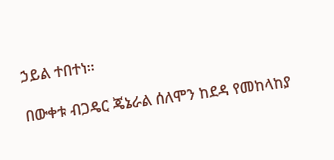ኃይል ተበተነ።

በውቀቱ ብጋዴር ጄኔራል ሰለሞን ከደዳ የመከላከያ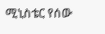ሚኒስቴር የሰው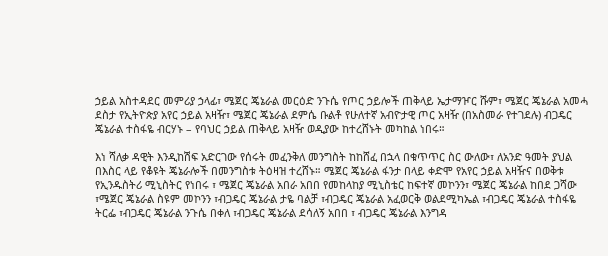ኃይል አስተዳደር መምሪያ ኃላፊ፣ ሜጀር ጄኔራል መርዕድ ንጉሴ የጦር ኃይሎች ጠቅላይ ኤታማዦር ሹም፣ ሜጀር ጄኔራል አመሓ ደስታ የኢትዮጵያ አየር ኃይል አዛዥ፣ ሜጀር ጄኔራል ደምሴ ቡልቶ የሁለተኛ አብዮታዊ ጦር አዛዥ (በአስመራ የተገደሉ) ብጋዴር ጄኔራል ተስፋዬ ብርሃኑ – የባህር ኃይል ጠቅላይ አዛዥ ወዲያው ከተረሸኑት መካከል ነበሩ።

እነ ሻለቃ ዳዊት እንዲከሽፍ አድርገው የሰሩት መፈንቅለ መንግስት ከከሸፈ በኋላ በቁጥጥር ስር ውለው፣ ለአንድ ዓመት ያህል በእስር ላይ የቆዩት ጄኔራሎች በመንግስቱ ትዕዛዝ ተረሸኑ። ሜጀር ጄኔራል ፋንታ በላይ ቀድሞ የአየር ኃይል አዛዥና በወቅቱ የኢንዱስትሪ ሚኒስትር የነበሩ ፣ ሜጀር ጄኔራል አበራ አበበ የመከላከያ ሚኒስቴር ከፍተኛ መኮንን፣ ሜጀር ጄኔራል ከበደ ጋሻው ፣ሜጀር ጄኔራል ስዩም መኮንን ፣ብጋዴር ጄኔራል ታዬ ባልቻ ፣ብጋዴር ጄኔራል አፈወርቅ ወልደሚካኤል ፣ብጋዴር ጄኔራል ተስፋዬ ትርፌ ፣ብጋዴር ጄኔራል ንጉሴ በቀለ ፣ብጋዴር ጄኔራል ደሳለኝ አበበ ፣ ብጋዴር ጄኔራል እንግዳ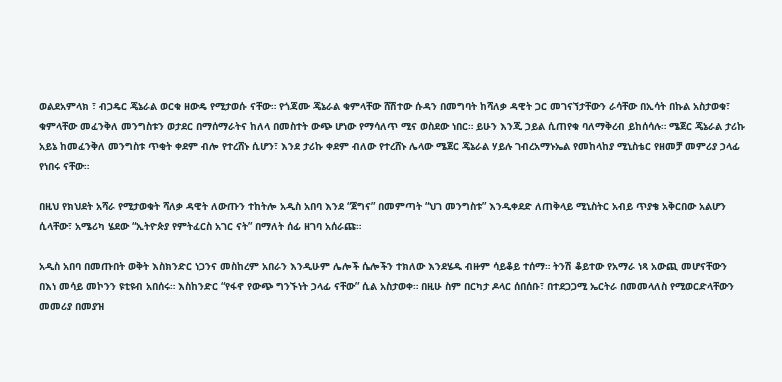ወልደአምላክ ፣ ብጋዴር ጄኔራል ወርቁ ዘውዴ የሚታወሱ ናቸው። የጎጃሙ ጄኔራል ቁምላቸው ሸሽተው ሱዳን በመግባት ከሻለቃ ዳዊት ጋር መገናኘታቸውን ራሳቸው በኢሳት በኩል አስታወቁ፣ ቁምላቸው መፈንቅለ መንግስቱን ወታደር በማሰማራትና ከለላ በመስተት ውጭ ሆነው የማሳለጥ ሚና ወስደው ነበር። ይሁን እንጂ ኃይል ሲጠየቁ ባለማቅረብ ይከሰሳሉ። ሜጀር ጄኔራል ታሪኩ አይኔ ከመፈንቅለ መንግስቱ ጥቂት ቀደም ብሎ የተረሸኑ ሲሆን፣ እንደ ታሪኩ ቀደም ብለው የተረሸኑ ሌላው ሜጀር ጄኔራል ሃይሉ ገብረአማኑኤል የመከላከያ ሚኒስቴር የዘመቻ መምሪያ ኃላፊ የነበሩ ናቸው።

በዚህ የክህደት አሻራ የሚታወቁት ሻለቃ ዳዊት ለውጡን ተከትሎ አዲስ አበባ እንደ “ጀግና” በመምጣት “ህገ መንግስቱ” እንዲቀደድ ለጠቅላይ ሚኒስትር አብይ ጥያቄ አቅርበው አልሆን ሲላቸው፣ አሜሪካ ሄደው “ኢትዮጵያ የምትፈርስ አገር ናት” በማለት ሰፊ ዘገባ አሰራጩ።

አዲስ አበባ በመጡበት ወቅት እስክንድር ነጋንና መስከረም አበራን እንዲሁም ሌሎች ሴሎችን ተክለው እንደሄዱ ብዙም ሳይቆይ ተሰማ። ትንሽ ቆይተው የአማራ ነጻ አውጪ መሆናቸውን በእነ መሳይ መኮንን ዩቲዩብ አበሰሩ። እስከንድር “የፋኖ የውጭ ግንኙነት ኃላፊ ናቸው” ሲል አስታወቀ። በዚሁ ስም በርካታ ዶላር ሰበሰቡ፣ በተደጋጋሚ ኤርትራ በመመላለስ የሚወርድላቸውን መመሪያ በመያዝ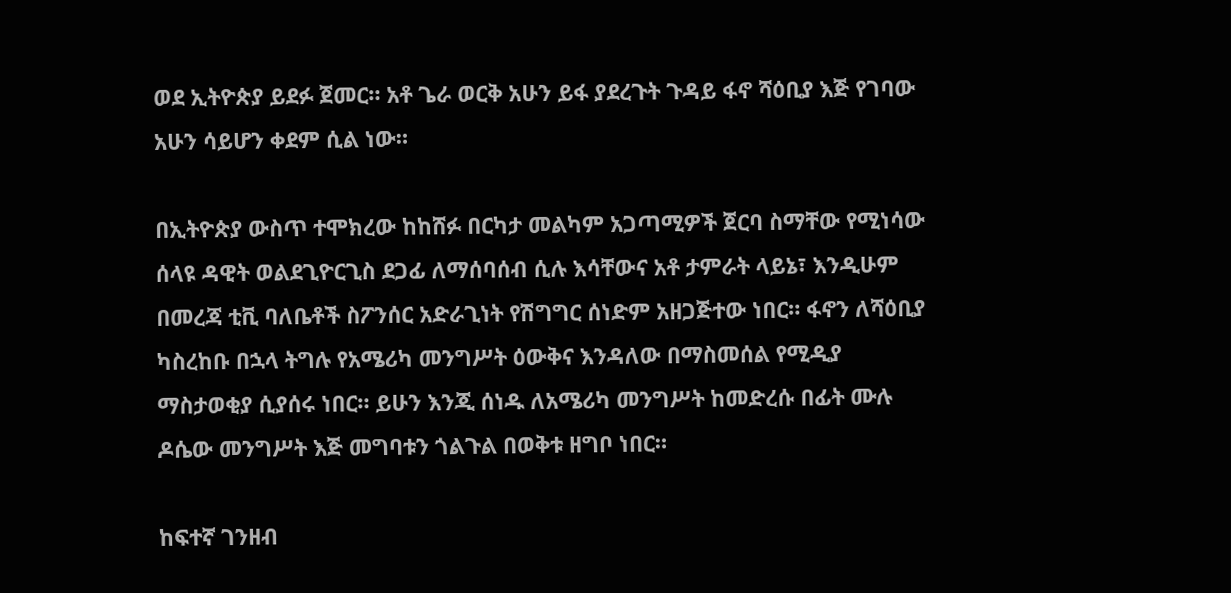ወደ ኢትዮጵያ ይደፉ ጀመር። አቶ ጌራ ወርቅ አሁን ይፋ ያደረጉት ጉዳይ ፋኖ ሻዕቢያ እጅ የገባው አሁን ሳይሆን ቀደም ሲል ነው።

በኢትዮጵያ ውስጥ ተሞክረው ከከሸፉ በርካታ መልካም አጋጣሚዎች ጀርባ ስማቸው የሚነሳው ሰላዩ ዳዊት ወልደጊዮርጊስ ደጋፊ ለማሰባሰብ ሲሉ እሳቸውና አቶ ታምራት ላይኔ፣ እንዲሁም በመረጃ ቲቪ ባለቤቶች ስፖንሰር አድራጊነት የሽግግር ሰነድም አዘጋጅተው ነበር። ፋኖን ለሻዕቢያ ካስረከቡ በኋላ ትግሉ የአሜሪካ መንግሥት ዕውቅና እንዳለው በማስመሰል የሚዲያ ማስታወቂያ ሲያሰሩ ነበር። ይሁን እንጂ ሰነዱ ለአሜሪካ መንግሥት ከመድረሱ በፊት ሙሉ ዶሴው መንግሥት እጅ መግባቱን ጎልጉል በወቅቱ ዘግቦ ነበር።

ከፍተኛ ገንዘብ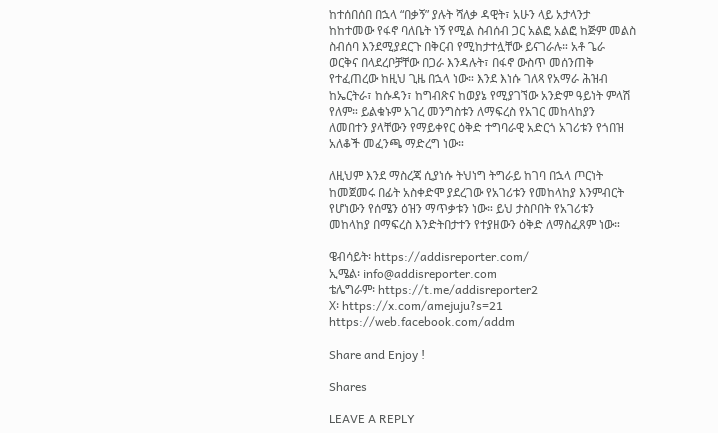ከተሰበሰበ በኋላ “በቃኝ” ያሉት ሻለቃ ዳዊት፣ አሁን ላይ አታላንታ ከከተመው የፋኖ ባለቤት ነኝ የሚል ስብሰብ ጋር አልፎ አልፎ ከጅም መልስ ስብሰባ እንደሚያደርጉ በቅርብ የሚከታተሏቸው ይናገራሉ። አቶ ጌራ ወርቅና በላደረቦቻቸው በጋራ እንዳሉት፣ በፋኖ ውስጥ መሰንጠቅ የተፈጠረው ከዚህ ጊዜ በኋላ ነው። እንደ እነሱ ገለጻ የአማራ ሕዝብ ከኤርትራ፣ ከሱዳን፣ ከግብጽና ከወያኔ የሚያገኘው አንድም ዓይነት ምላሽ የለም። ይልቁኑም አገረ መንግስቱን ለማፍረስ የአገር መከላከያን ለመበተን ያላቸውን የማይቀየር ዕቅድ ተግባራዊ አድርጎ አገሪቱን የጎበዝ አለቆች መፈንጫ ማድረግ ነው።

ለዚህም እንደ ማስረጃ ሲያነሱ ትህነግ ትግራይ ከገባ በኋላ ጦርነት ከመጀመሩ በፊት አስቀድሞ ያደረገው የአገሪቱን የመከላከያ እንምብርት የሆነውን የሰሜን ዕዝን ማጥቃቱን ነው። ይህ ታስቦበት የአገሪቱን መከላከያ በማፍረስ እንድትበታተን የተያዘውን ዕቅድ ለማስፈጸም ነው።

ዌብሳይት፡ https://addisreporter.com/
ኢሜል፡ info@addisreporter.com
ቴሌግራም፡ https://t.me/addisreporter2
X፡ https://x.com/amejuju?s=21
https://web.facebook.com/addm

Share and Enjoy !

Shares

LEAVE A REPLY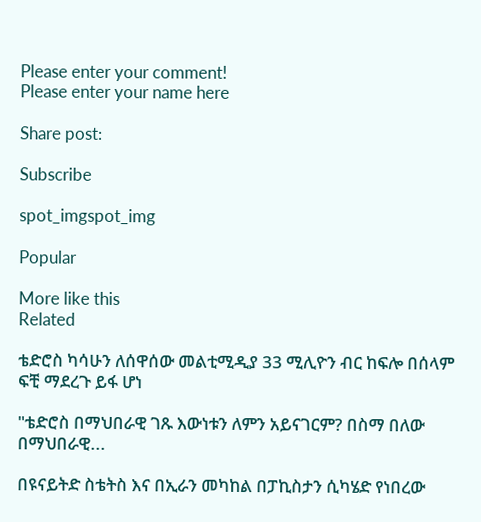Please enter your comment!
Please enter your name here

Share post:

Subscribe

spot_imgspot_img

Popular

More like this
Related

ቴድሮስ ካሳሁን ለሰዋሰው መልቲሚዲያ 33 ሚሊዮን ብር ከፍሎ በሰላም ፍቺ ማደረጉ ይፋ ሆነ

"ቴድሮስ በማህበራዊ ገጹ እውነቱን ለምን አይናገርም? በስማ በለው በማህበራዊ...

በዩናይትድ ስቴትስ እና በኢራን መካከል በፓኪስታን ሲካሄድ የነበረው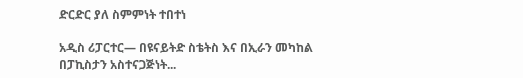ድርድር ያለ ስምምነት ተበተነ

አዲስ ሪፓርተር— በዩናይትድ ስቴትስ እና በኢራን መካከል በፓኪስታን አስተናጋጅነት...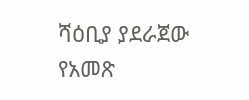ሻዕቢያ ያደራጀው የአመጽ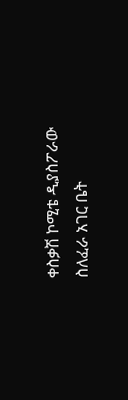ቀስቃሽ ኮሚቴ ዲያስፖራው ስለፈራ አገር ቤት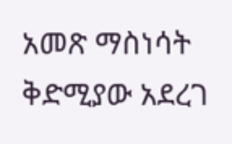አመጽ ማስነሳት ቅድሚያው አደረገ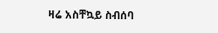ዛሬ አስቸኳይ ስብሰባ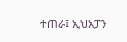ተጠራ፤ ኢህአፓን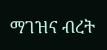ማገዝና ብረት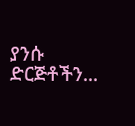ያንሱ ድርጅቶችን...